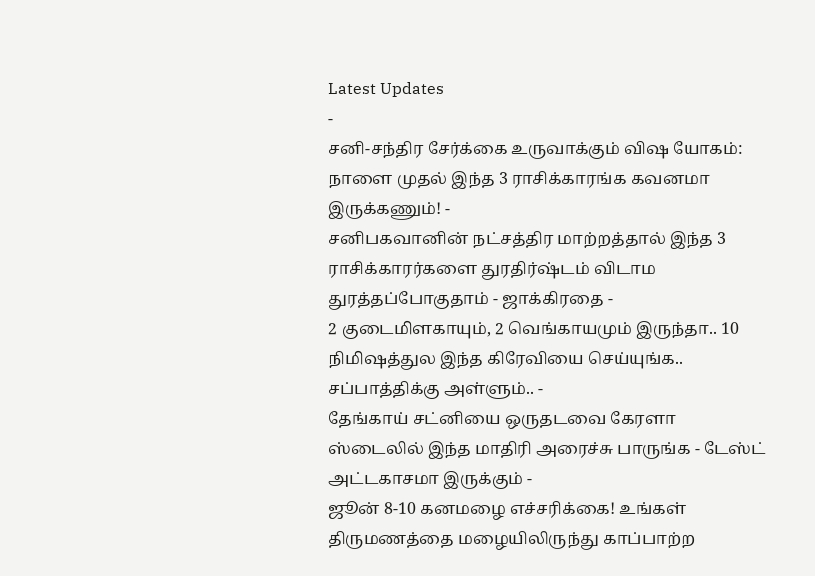Latest Updates
-
சனி-சந்திர சேர்க்கை உருவாக்கும் விஷ யோகம்: நாளை முதல் இந்த 3 ராசிக்காரங்க கவனமா இருக்கணும்! -
சனிபகவானின் நட்சத்திர மாற்றத்தால் இந்த 3 ராசிக்காரர்களை துரதிர்ஷ்டம் விடாம துரத்தப்போகுதாம் - ஜாக்கிரதை -
2 குடைமிளகாயும், 2 வெங்காயமும் இருந்தா.. 10 நிமிஷத்துல இந்த கிரேவியை செய்யுங்க.. சப்பாத்திக்கு அள்ளும்.. -
தேங்காய் சட்னியை ஒருதடவை கேரளா ஸ்டைலில் இந்த மாதிரி அரைச்சு பாருங்க - டேஸ்ட் அட்டகாசமா இருக்கும் -
ஜூன் 8-10 கனமழை எச்சரிக்கை! உங்கள் திருமணத்தை மழையிலிருந்து காப்பாற்ற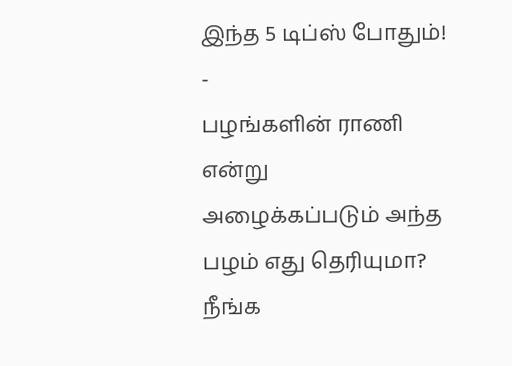இந்த 5 டிப்ஸ் போதும்! -
பழங்களின் ராணி என்று அழைக்கப்படும் அந்த பழம் எது தெரியுமா? நீங்க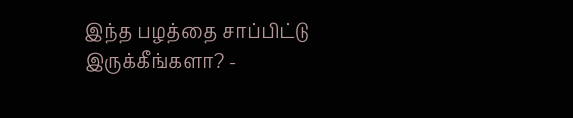இந்த பழத்தை சாப்பிட்டு இருக்கீங்களா? -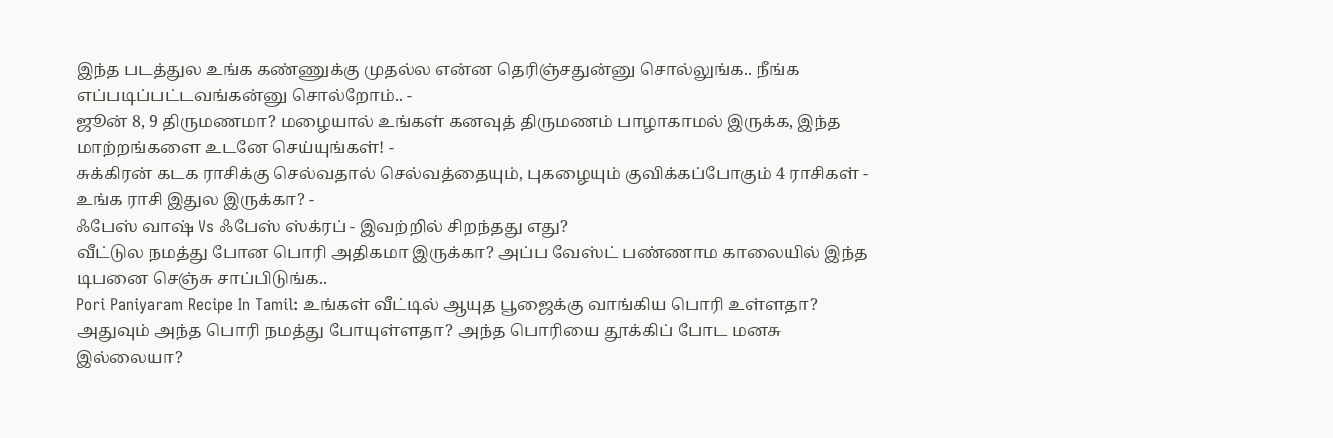இந்த படத்துல உங்க கண்ணுக்கு முதல்ல என்ன தெரிஞ்சதுன்னு சொல்லுங்க.. நீங்க எப்படிப்பட்டவங்கன்னு சொல்றோம்.. -
ஜூன் 8, 9 திருமணமா? மழையால் உங்கள் கனவுத் திருமணம் பாழாகாமல் இருக்க, இந்த மாற்றங்களை உடனே செய்யுங்கள்! -
சுக்கிரன் கடக ராசிக்கு செல்வதால் செல்வத்தையும், புகழையும் குவிக்கப்போகும் 4 ராசிகள் - உங்க ராசி இதுல இருக்கா? -
ஃபேஸ் வாஷ் Vs ஃபேஸ் ஸ்க்ரப் - இவற்றில் சிறந்தது எது?
வீட்டுல நமத்து போன பொரி அதிகமா இருக்கா? அப்ப வேஸ்ட் பண்ணாம காலையில் இந்த டிபனை செஞ்சு சாப்பிடுங்க..
Pori Paniyaram Recipe In Tamil: உங்கள் வீட்டில் ஆயுத பூஜைக்கு வாங்கிய பொரி உள்ளதா? அதுவும் அந்த பொரி நமத்து போயுள்ளதா? அந்த பொரியை தூக்கிப் போட மனசு இல்லையா?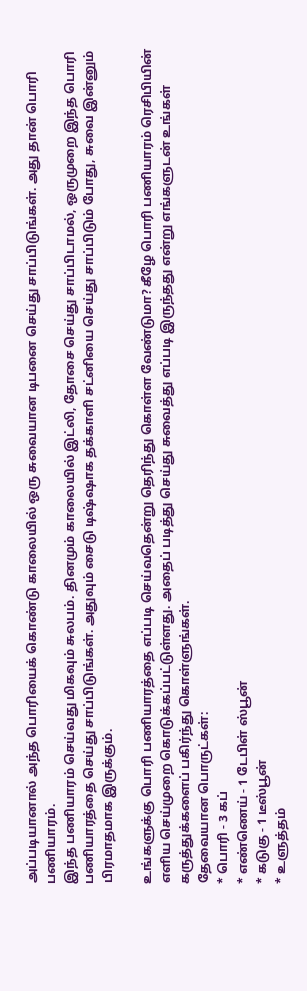அப்படியானால் அந்த பொரியைக் கொண்டு காலையில் ஒரு சுவையான டிபனை செய்து சாப்பிடுங்கள். அது தான் பொரி பணியாரம்.
இந்த பணியாரம் செய்வது மிகவும் சுலபம். தினமும் காலையில் இட்லி, தோசை செய்து சாப்பிடாமல், ஒருமுறை இந்த பொரி பணியாரத்தை செய்து சாப்பிடுங்கள். அதுவும் சைடு டிஷ்ஷாக தக்காளி சட்னியை செய்து சாப்பிடும் போது, சுவை இன்னும் பிரமாதமாக இருக்கும்.

உங்களுக்கு பொரி பணியாரத்தை எப்படி செய்வதென்று தெரிந்து கொள்ள வேண்டுமா? கீழே பொரி பணியாரம் ரெசிபியின் எளிய செய்முறை கொடுக்கப்பட்டுள்ளது. அதைப் படித்து செய்து சுவைத்து எப்படி இருந்தது என்று எங்களுடன் உங்கள் கருத்துக்களைப் பகிர்ந்து கொள்ளுங்கள்.
தேவையான பொருட்கள்:
* பொரி - 3 கப்
* எண்ணெய் - 1 டேபிள் ஸ்பூன்
* கடுகு - 1 டீஸ்பூன்
* உளுத்தம்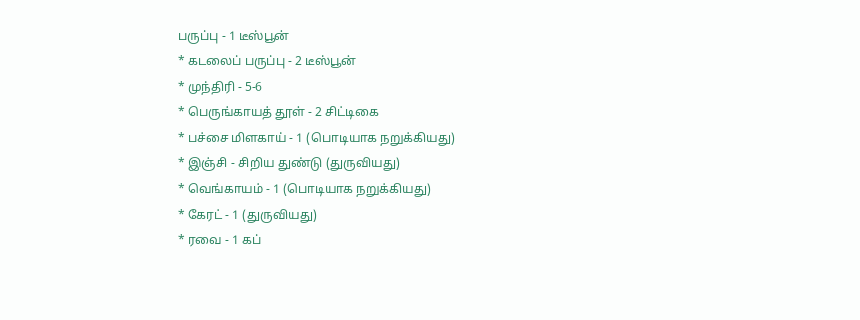பருப்பு - 1 டீஸ்பூன்
* கடலைப் பருப்பு - 2 டீஸ்பூன்
* முந்திரி - 5-6
* பெருங்காயத் தூள் - 2 சிட்டிகை
* பச்சை மிளகாய் - 1 (பொடியாக நறுக்கியது)
* இஞ்சி - சிறிய துண்டு (துருவியது)
* வெங்காயம் - 1 (பொடியாக நறுக்கியது)
* கேரட் - 1 (துருவியது)
* ரவை - 1 கப்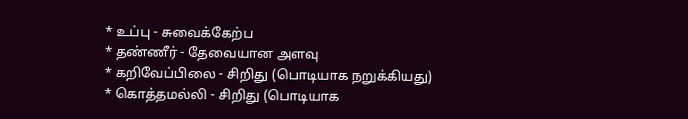* உப்பு - சுவைக்கேற்ப
* தண்ணீர் - தேவையான அளவு
* கறிவேப்பிலை - சிறிது (பொடியாக நறுக்கியது)
* கொத்தமல்லி - சிறிது (பொடியாக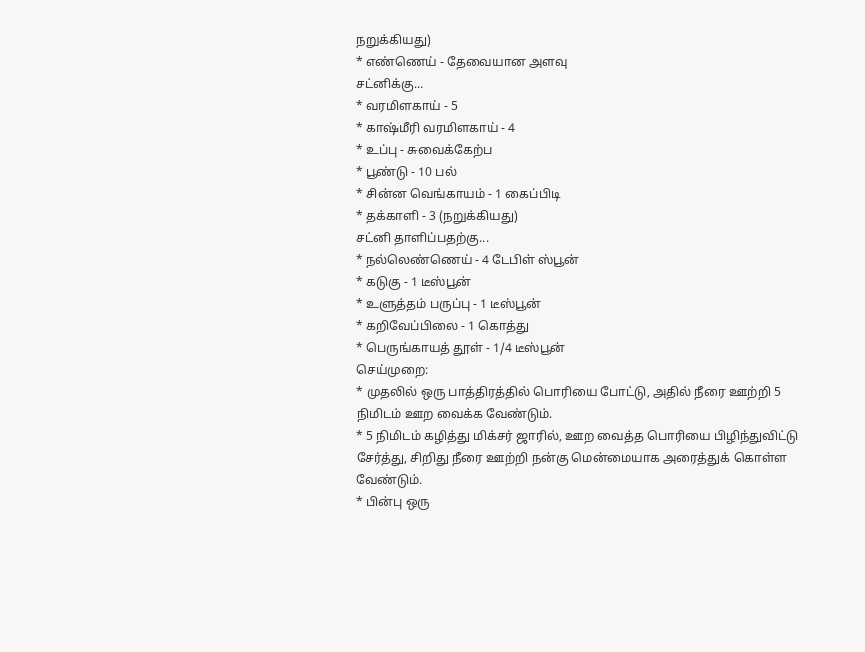நறுக்கியது)
* எண்ணெய் - தேவையான அளவு
சட்னிக்கு...
* வரமிளகாய் - 5
* காஷ்மீரி வரமிளகாய் - 4
* உப்பு - சுவைக்கேற்ப
* பூண்டு - 10 பல்
* சின்ன வெங்காயம் - 1 கைப்பிடி
* தக்காளி - 3 (நறுக்கியது)
சட்னி தாளிப்பதற்கு...
* நல்லெண்ணெய் - 4 டேபிள் ஸ்பூன்
* கடுகு - 1 டீஸ்பூன்
* உளுத்தம் பருப்பு - 1 டீஸ்பூன்
* கறிவேப்பிலை - 1 கொத்து
* பெருங்காயத் தூள் - 1/4 டீஸ்பூன்
செய்முறை:
* முதலில் ஒரு பாத்திரத்தில் பொரியை போட்டு, அதில் நீரை ஊற்றி 5
நிமிடம் ஊற வைக்க வேண்டும்.
* 5 நிமிடம் கழித்து மிக்சர் ஜாரில், ஊற வைத்த பொரியை பிழிந்துவிட்டு
சேர்த்து, சிறிது நீரை ஊற்றி நன்கு மென்மையாக அரைத்துக் கொள்ள
வேண்டும்.
* பின்பு ஒரு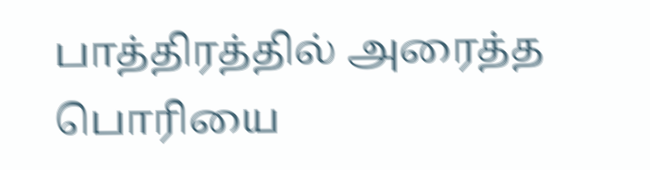பாத்திரத்தில் அரைத்த பொரியை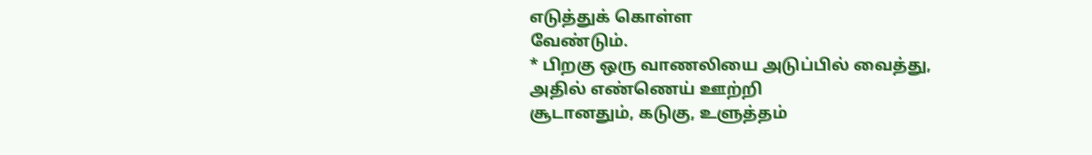எடுத்துக் கொள்ள
வேண்டும்.
* பிறகு ஒரு வாணலியை அடுப்பில் வைத்து, அதில் எண்ணெய் ஊற்றி
சூடானதும், கடுகு, உளுத்தம்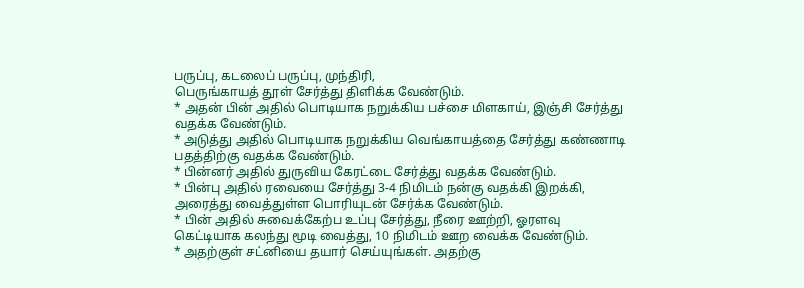பருப்பு, கடலைப் பருப்பு, முந்திரி,
பெருங்காயத் தூள் சேர்த்து திளிக்க வேண்டும்.
* அதன் பின் அதில் பொடியாக நறுக்கிய பச்சை மிளகாய், இஞ்சி சேர்த்து
வதக்க வேண்டும்.
* அடுத்து அதில் பொடியாக நறுக்கிய வெங்காயத்தை சேர்த்து கண்ணாடி
பதத்திற்கு வதக்க வேண்டும்.
* பின்னர் அதில் துருவிய கேரட்டை சேர்த்து வதக்க வேண்டும்.
* பின்பு அதில் ரவையை சேர்த்து 3-4 நிமிடம் நன்கு வதக்கி இறக்கி,
அரைத்து வைத்துள்ள பொரியுடன் சேர்க்க வேண்டும்.
* பின் அதில் சுவைக்கேற்ப உப்பு சேர்த்து, நீரை ஊற்றி, ஓரளவு
கெட்டியாக கலந்து மூடி வைத்து, 10 நிமிடம் ஊற வைக்க வேண்டும்.
* அதற்குள் சட்னியை தயார் செய்யுங்கள். அதற்கு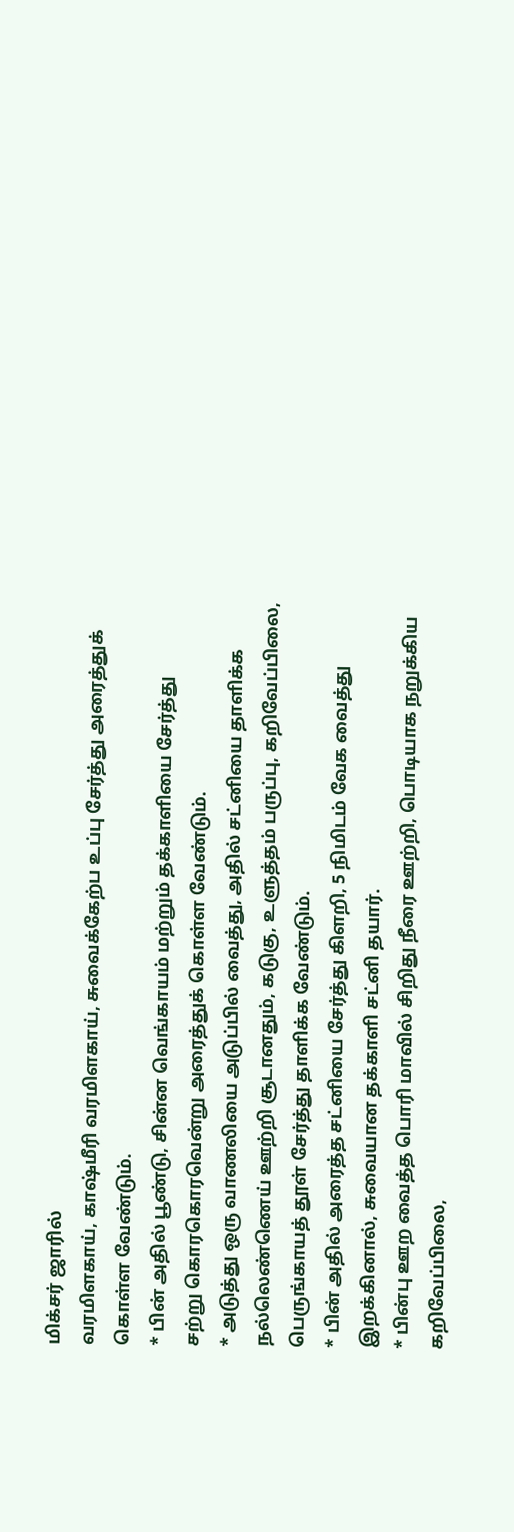மிக்சர் ஜாரில்
வரமிளகாய், காஷ்மீரி வரமிளகாய், சுவைக்கேற்ப உப்பு சேர்த்து அரைத்துக்
கொள்ள வேண்டும்.
* பின் அதில் பூண்டு, சின்ன வெங்காயம் மற்றும் தக்காளியை சேர்த்து
சற்று கொரகொரவென்று அரைத்துக் கொள்ள வேண்டும்.
* அடுத்து ஒரு வாணலியை அடுப்பில் வைத்து, அதில் சட்னியை தாளிக்க
நல்லெண்ணெய் ஊற்றி சூடானதும், கடுகு, உளுத்தம் பருப்பு, கறிவேப்பிலை,
பெருங்காயத் தூள் சேர்த்து தாளிக்க வேண்டும்.
* பின் அதில் அரைத்த சட்னியை சேர்த்து கிளறி, 5 நிமிடம் வேக வைத்து
இறக்கினால், சுவையான தக்காளி சட்னி தயார்.
* பின்பு ஊற வைத்த பொரி மாவில் சிறிது நீரை ஊற்றி, பொடியாக நறுக்கிய
கறிவேப்பிலை,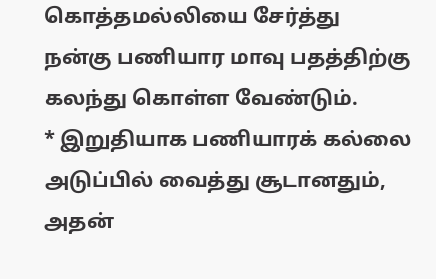கொத்தமல்லியை சேர்த்து நன்கு பணியார மாவு பதத்திற்கு
கலந்து கொள்ள வேண்டும்.
* இறுதியாக பணியாரக் கல்லை அடுப்பில் வைத்து சூடானதும், அதன்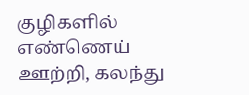குழிகளில் எண்ணெய் ஊற்றி, கலந்து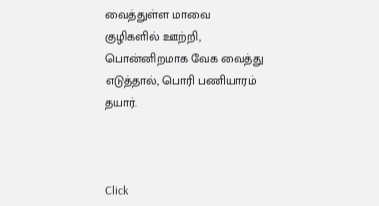வைத்துள்ள மாவை குழிகளில் ஊற்றி,
பொன்னிறமாக வேக வைத்து எடுத்தால், பொரி பணியாரம் தயார்.



Click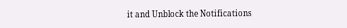it and Unblock the Notifications